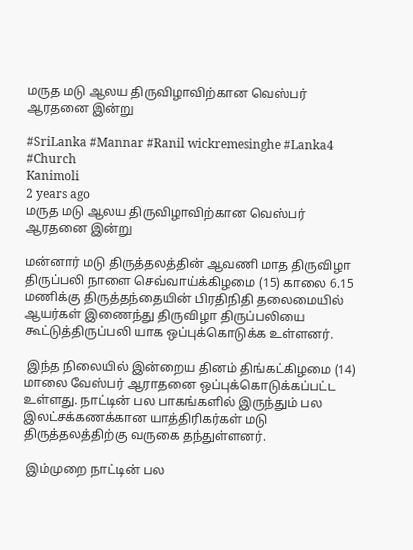மருத மடு ஆலய திருவிழாவிற்கான வெஸ்பர் ஆரதனை இன்று

#SriLanka #Mannar #Ranil wickremesinghe #Lanka4 #Church
Kanimoli
2 years ago
மருத மடு ஆலய திருவிழாவிற்கான வெஸ்பர் ஆரதனை இன்று

மன்னார் மடு திருத்தலத்தின் ஆவணி மாத திருவிழா திருப்பலி நாளை செவ்வாய்க்கிழமை (15) காலை 6.15 மணிக்கு திருத்தந்தையின் பிரதிநிதி தலைமையில் ஆயர்கள் இணைந்து திருவிழா திருப்பலியை கூட்டுத்திருப்பலி யாக ஒப்புக்கொடுக்க உள்ளனர்.

 இந்த நிலையில் இன்றைய தினம் திங்கட்கிழமை (14) மாலை வேஸ்பர் ஆராதனை ஒப்புக்கொடுக்கப்பட்ட உள்ளது. நாட்டின் பல பாகங்களில் இருந்தும் பல இலட்சக்கணக்கான யாத்திரிகர்கள் மடு திருத்தலத்திற்கு வருகை தந்துள்ளனர்.

 இம்முறை நாட்டின் பல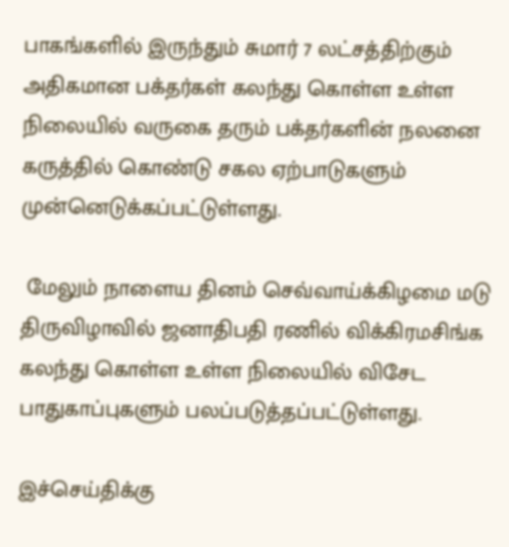பாகங்களில் இருந்தும் சுமார் 7 லட்சத்திற்கும் அதிகமான பக்தர்கள் கலந்து கொள்ள உள்ள நிலையில் வருகை தரும் பக்தர்களின் நலனை கருத்தில் கொண்டு சகல ஏற்பாடுகளும் முன்னெடுக்கப்பட்டுள்ளது.

 மேலும் நாளைய தினம் செவ்வாய்க்கிழமை மடு திருவிழாவில் ஜனாதிபதி ரணில் விக்கிரமசிங்க கலந்து கொள்ள உள்ள நிலையில் விசேட பாதுகாப்புகளும் பலப்படுத்தப்பட்டுள்ளது.

இச்செய்திக்கு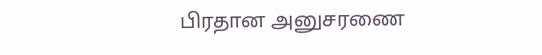பிரதான அனுசரணை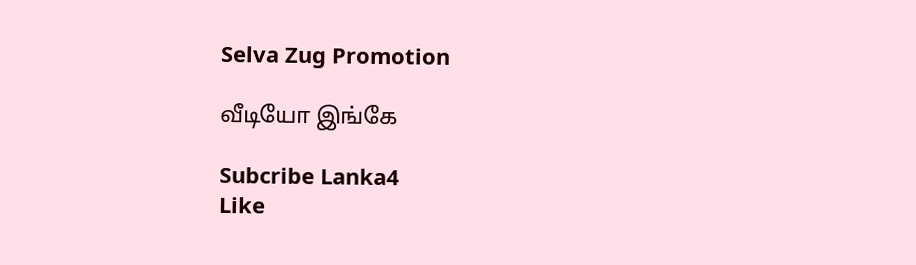Selva Zug Promotion

வீடியோ இங்கே

Subcribe Lanka4
Like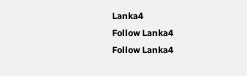Lanka4
Follow Lanka4
Follow Lanka4